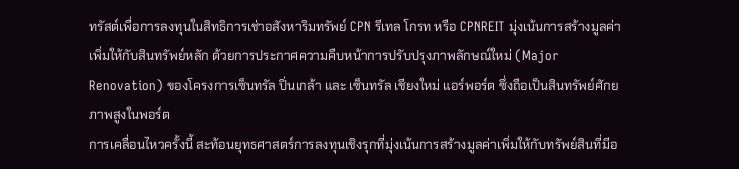ทรัสต์เพื่อการลงทุนในสิทธิการเช่าอสังหาริมทรัพย์ CPN รีเทล โกรท หรือ CPNREIT มุ่งเน้นการสร้างมูลค่าเพิ่มให้กับสินทรัพย์หลัก ด้วยการประกาศความคืบหน้าการปรับปรุงภาพลักษณ์ใหม่ (Major Renovation) ของโครงการเซ็นทรัล ปิ่นเกล้า และ เซ็นทรัล เชียงใหม่ แอร์พอร์ต ซึ่งถือเป็นสินทรัพย์ศักยภาพสูงในพอร์ต
การเคลื่อนไหวครั้งนี้ สะท้อนยุทธศาสตร์การลงทุนเชิงรุกที่มุ่งเน้นการสร้างมูลค่าเพิ่มให้กับทรัพย์สินที่มีอ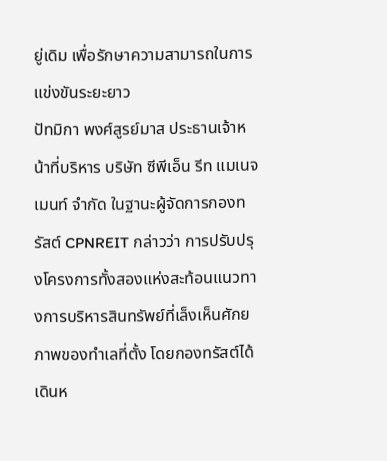ยู่เดิม เพื่อรักษาความสามารถในการแข่งขันระยะยาว
ปัทมิกา พงศ์สูรย์มาส ประธานเจ้าหน้าที่บริหาร บริษัท ซีพีเอ็น รีท แมเนจเมนท์ จำกัด ในฐานะผู้จัดการกองทรัสต์ CPNREIT กล่าวว่า การปรับปรุงโครงการทั้งสองแห่งสะท้อนแนวทางการบริหารสินทรัพย์ที่เล็งเห็นศักยภาพของทำเลที่ตั้ง โดยกองทรัสต์ได้เดินห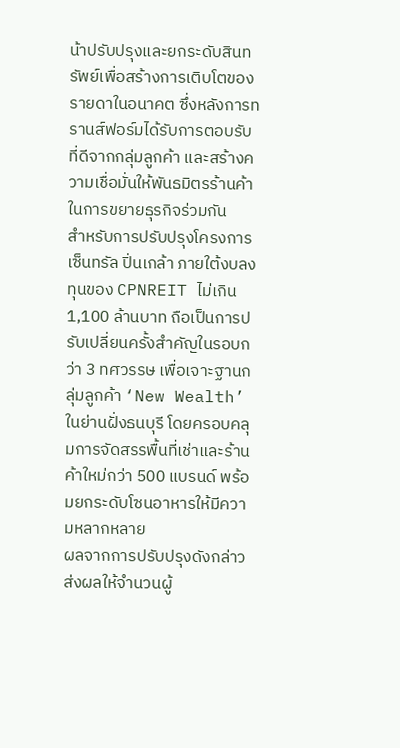น้าปรับปรุงและยกระดับสินทรัพย์เพื่อสร้างการเติบโตของรายดาในอนาคต ซึ่งหลังการทรานส์ฟอร์มได้รับการตอบรับที่ดีจากกลุ่มลูกค้า และสร้างความเชื่อมั่นให้พันธมิตรร้านค้าในการขยายธุรกิจร่วมกัน
สำหรับการปรับปรุงโครงการเซ็นทรัล ปิ่นเกล้า ภายใต้งบลงทุนของ CPNREIT ไม่เกิน 1,100 ล้านบาท ถือเป็นการปรับเปลี่ยนครั้งสำคัญในรอบกว่า 3 ทศวรรษ เพื่อเจาะฐานกลุ่มลูกค้า ‘New Wealth’ ในย่านฝั่งธนบุรี โดยครอบคลุมการจัดสรรพื้นที่เช่าและร้านค้าใหม่กว่า 500 แบรนด์ พร้อมยกระดับโซนอาหารให้มีความหลากหลาย
ผลจากการปรับปรุงดังกล่าวส่งผลให้จำนวนผู้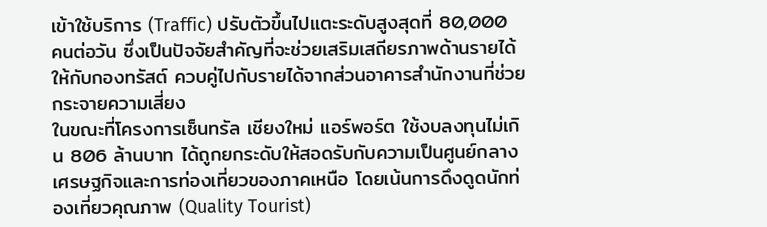เข้าใช้บริการ (Traffic) ปรับตัวขึ้นไปแตะระดับสูงสุดที่ 80,000 คนต่อวัน ซึ่งเป็นปัจจัยสำคัญที่จะช่วยเสริมเสถียรภาพด้านรายได้ให้กับกองทรัสต์ ควบคู่ไปกับรายได้จากส่วนอาคารสำนักงานที่ช่วยกระจายความเสี่ยง
ในขณะที่โครงการเซ็นทรัล เชียงใหม่ แอร์พอร์ต ใช้งบลงทุนไม่เกิน 806 ล้านบาท ได้ถูกยกระดับให้สอดรับกับความเป็นศูนย์กลางเศรษฐกิจและการท่องเที่ยวของภาคเหนือ โดยเน้นการดึงดูดนักท่องเที่ยวคุณภาพ (Quality Tourist)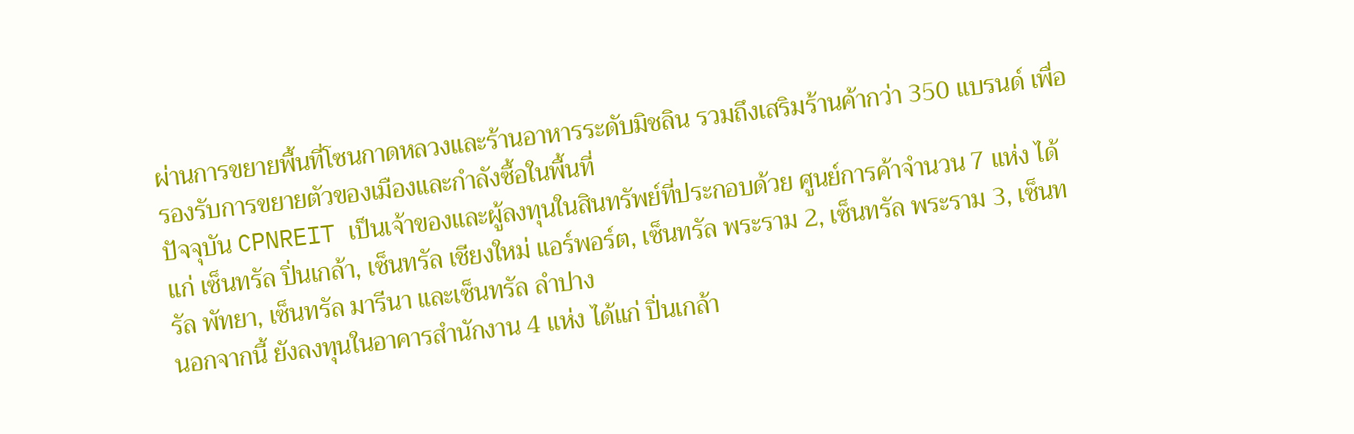ผ่านการขยายพื้นที่โซนกาดหลวงและร้านอาหารระดับมิชลิน รวมถึงเสริมร้านค้ากว่า 350 แบรนด์ เพื่อรองรับการขยายตัวของเมืองและกำลังซื้อในพื้นที่
ปัจจุบัน CPNREIT เป็นเจ้าของและผู้ลงทุนในสินทรัพย์ที่ประกอบด้วย ศูนย์การค้าจำนวน 7 แห่ง ได้แก่ เซ็นทรัล ปิ่นเกล้า, เซ็นทรัล เชียงใหม่ แอร์พอร์ต, เซ็นทรัล พระราม 2, เซ็นทรัล พระราม 3, เซ็นทรัล พัทยา, เซ็นทรัล มารีนา และเซ็นทรัล ลำปาง
นอกจากนี้ ยังลงทุนในอาคารสำนักงาน 4 แห่ง ได้แก่ ปิ่นเกล้า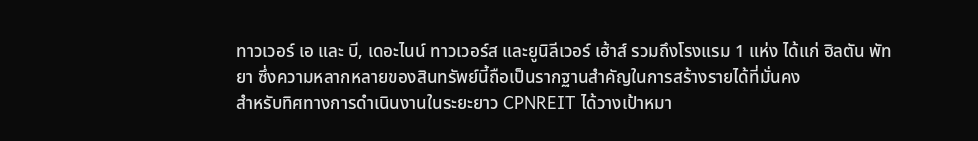ทาวเวอร์ เอ และ บี, เดอะไนน์ ทาวเวอร์ส และยูนิลีเวอร์ เฮ้าส์ รวมถึงโรงแรม 1 แห่ง ได้แก่ ฮิลตัน พัทยา ซึ่งความหลากหลายของสินทรัพย์นี้ถือเป็นรากฐานสำคัญในการสร้างรายได้ที่มั่นคง
สำหรับทิศทางการดำเนินงานในระยะยาว CPNREIT ได้วางเป้าหมา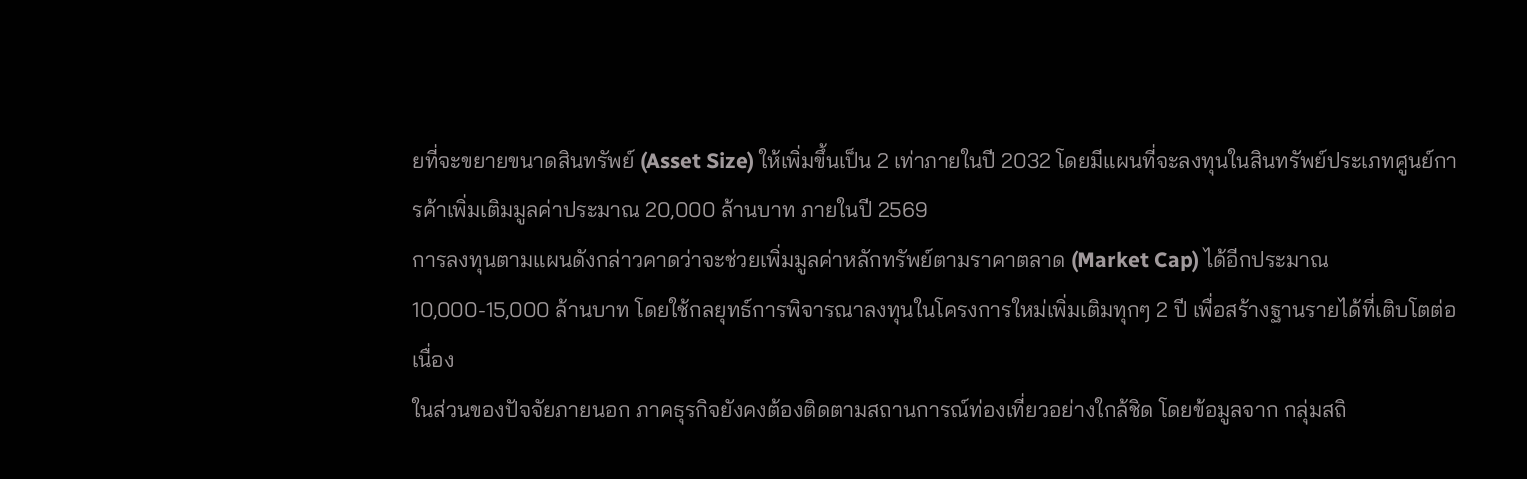ยที่จะขยายขนาดสินทรัพย์ (Asset Size) ให้เพิ่มขึ้นเป็น 2 เท่าภายในปี 2032 โดยมีแผนที่จะลงทุนในสินทรัพย์ประเภทศูนย์การค้าเพิ่มเติมมูลค่าประมาณ 20,000 ล้านบาท ภายในปี 2569
การลงทุนตามแผนดังกล่าวคาดว่าจะช่วยเพิ่มมูลค่าหลักทรัพย์ตามราคาตลาด (Market Cap) ได้อีกประมาณ 10,000-15,000 ล้านบาท โดยใช้กลยุทธ์การพิจารณาลงทุนในโครงการใหม่เพิ่มเติมทุกๆ 2 ปี เพื่อสร้างฐานรายได้ที่เติบโตต่อเนื่อง
ในส่วนของปัจจัยภายนอก ภาคธุรกิจยังคงต้องติดตามสถานการณ์ท่องเที่ยวอย่างใกล้ชิด โดยข้อมูลจาก กลุ่มสถิ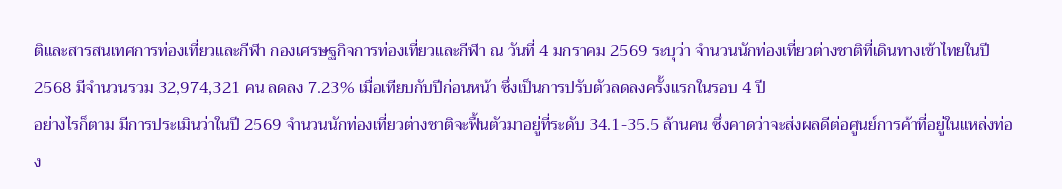ติและสารสนเทศการท่องเที่ยวและกีฬา กองเศรษฐกิจการท่องเที่ยวและกีฬา ณ วันที่ 4 มกราคม 2569 ระบุว่า จำนวนนักท่องเที่ยวต่างชาติที่เดินทางเข้าไทยในปี 2568 มีจำนวนรวม 32,974,321 คน ลดลง 7.23% เมื่อเทียบกับปีก่อนหน้า ซึ่งเป็นการปรับตัวลดลงครั้งแรกในรอบ 4 ปี
อย่างไรก็ตาม มีการประเมินว่าในปี 2569 จำนวนนักท่องเที่ยวต่างชาติจะฟื้นตัวมาอยู่ที่ระดับ 34.1-35.5 ล้านคน ซึ่งคาดว่าจะส่งผลดีต่อศูนย์การค้าที่อยู่ในแหล่งท่อง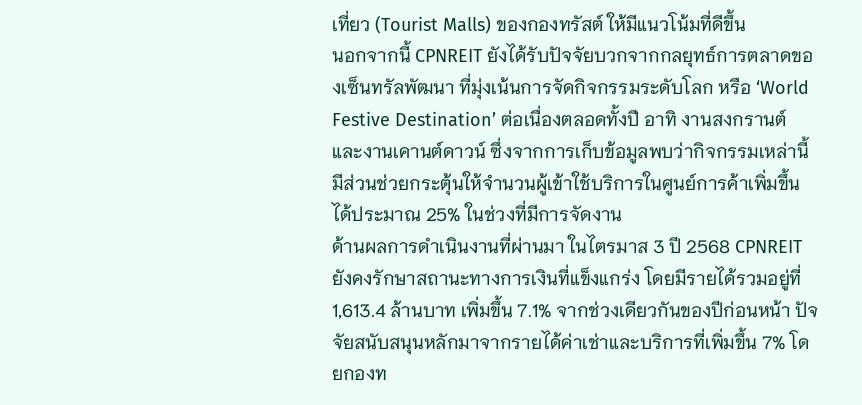เที่ยว (Tourist Malls) ของกองทรัสต์ ให้มีแนวโน้มที่ดีขึ้น
นอกจากนี้ CPNREIT ยังได้รับปัจจัยบวกจากกลยุทธ์การตลาดของเซ็นทรัลพัฒนา ที่มุ่งเน้นการจัดกิจกรรมระดับโลก หรือ ‘World Festive Destination’ ต่อเนื่องตลอดทั้งปี อาทิ งานสงกรานต์ และงานเคานต์ดาวน์ ซึ่งจากการเก็บข้อมูลพบว่ากิจกรรมเหล่านี้มีส่วนช่วยกระตุ้นให้จำนวนผู้เข้าใช้บริการในศูนย์การค้าเพิ่มขึ้นได้ประมาณ 25% ในช่วงที่มีการจัดงาน
ด้านผลการดำเนินงานที่ผ่านมา ในไตรมาส 3 ปี 2568 CPNREIT ยังคงรักษาสถานะทางการเงินที่แข็งแกร่ง โดยมีรายได้รวมอยู่ที่ 1,613.4 ล้านบาท เพิ่มขึ้น 7.1% จากช่วงเดียวกันของปีก่อนหน้า ปัจจัยสนับสนุนหลักมาจากรายได้ค่าเช่าและบริการที่เพิ่มขึ้น 7% โดยกองท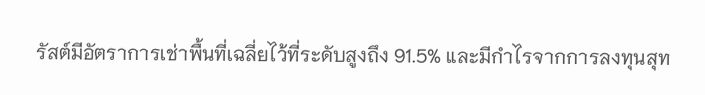รัสต์มีอัตราการเช่าพื้นที่เฉลี่ยไว้ที่ระดับสูงถึง 91.5% และมีกำไรจากการลงทุนสุท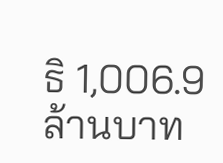ธิ 1,006.9 ล้านบาท